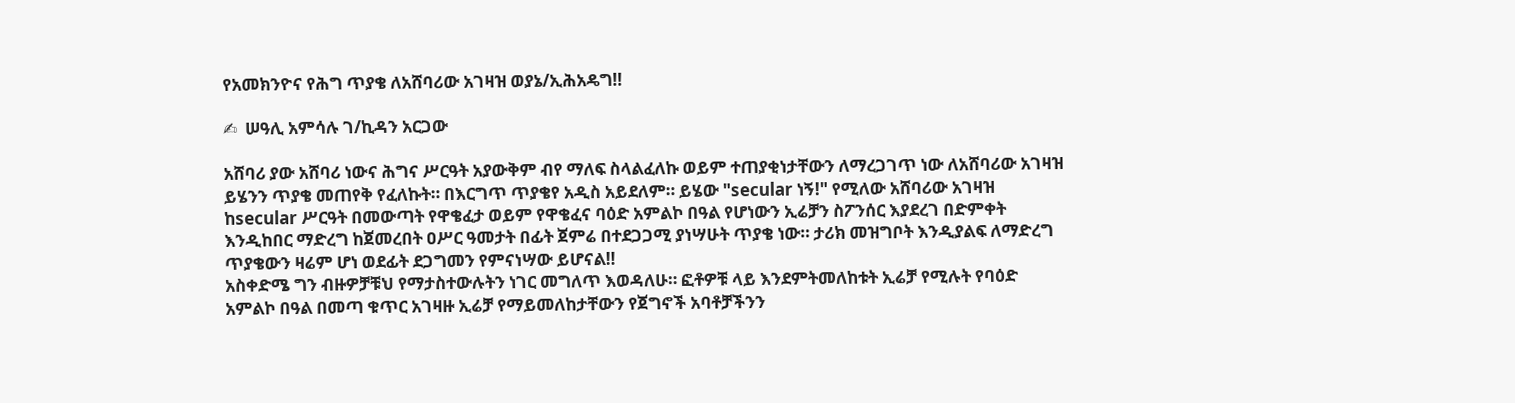የአመክንዮና የሕግ ጥያቄ ለአሸባሪው አገዛዝ ወያኔ/ኢሕአዴግ‼

✍  ሠዓሊ አምሳሉ ገ/ኪዳን አርጋው

አሸባሪ ያው አሸባሪ ነውና ሕግና ሥርዓት አያውቅም ብየ ማለፍ ስላልፈለኩ ወይም ተጠያቂነታቸውን ለማረጋገጥ ነው ለአሸባሪው አገዛዝ ይሄንን ጥያቄ መጠየቅ የፈለኩት። በእርግጥ ጥያቄየ አዲስ አይደለም። ይሄው "secular ነኝ!" የሚለው አሸባሪው አገዛዝ ከsecular ሥርዓት በመውጣት የዋቄፈታ ወይም የዋቄፈና ባዕድ አምልኮ በዓል የሆነውን ኢሬቻን ስፖንሰር እያደረገ በድምቀት እንዲከበር ማድረግ ከጀመረበት ዐሥር ዓመታት በፊት ጀምሬ በተደጋጋሚ ያነሣሁት ጥያቄ ነው። ታሪክ መዝግቦት እንዲያልፍ ለማድረግ ጥያቄውን ዛሬም ሆነ ወደፊት ደጋግመን የምናነሣው ይሆናል‼
አስቀድሜ ግን ብዙዎቻቹህ የማታስተውሉትን ነገር መግለጥ እወዳለሁ። ፎቶዎቹ ላይ እንደምትመለከቱት ኢሬቻ የሚሉት የባዕድ አምልኮ በዓል በመጣ ቁጥር አገዛዙ ኢሬቻ የማይመለከታቸውን የጀግኖች አባቶቻችንን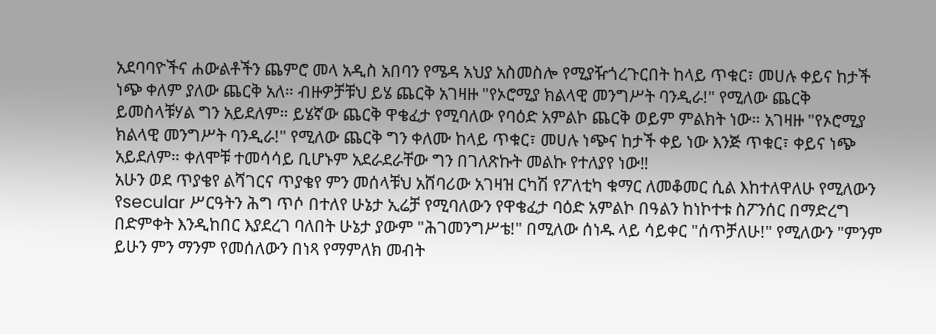አደባባዮችና ሐውልቶችን ጨምሮ መላ አዲስ አበባን የሜዳ አህያ አስመስሎ የሚያዥጎረጉርበት ከላይ ጥቁር፣ መሀሉ ቀይና ከታች ነጭ ቀለም ያለው ጨርቅ አለ። ብዙዎቻቹህ ይሄ ጨርቅ አገዛዙ "የኦሮሚያ ክልላዊ መንግሥት ባንዲራ!" የሚለው ጨርቅ ይመስላቹሃል ግን አይደለም። ይሄኛው ጨርቅ ዋቄፈታ የሚባለው የባዕድ አምልኮ ጨርቅ ወይም ምልክት ነው። አገዛዙ "የኦሮሚያ ክልላዊ መንግሥት ባንዲራ!" የሚለው ጨርቅ ግን ቀለሙ ከላይ ጥቁር፣ መሀሉ ነጭና ከታች ቀይ ነው እንጅ ጥቁር፣ ቀይና ነጭ አይደለም። ቀለሞቹ ተመሳሳይ ቢሆኑም አደራደራቸው ግን በገለጽኩት መልኩ የተለያየ ነው‼
አሁን ወደ ጥያቄየ ልሻገርና ጥያቄየ ምን መሰላቹህ አሸባሪው አገዛዝ ርካሽ የፖለቲካ ቁማር ለመቆመር ሲል እከተለዋለሁ የሚለውን የsecular ሥርዓትን ሕግ ጥሶ በተለየ ሁኔታ ኢሬቻ የሚባለውን የዋቄፈታ ባዕድ አምልኮ በዓልን ከነኮተቱ ስፖንሰር በማድረግ በድምቀት እንዲከበር እያደረገ ባለበት ሁኔታ ያውም "ሕገመንግሥቴ!" በሚለው ሰነዱ ላይ ሳይቀር "ሰጥቻለሁ!" የሚለውን "ምንም ይሁን ምን ማንም የመሰለውን በነጻ የማምለክ መብት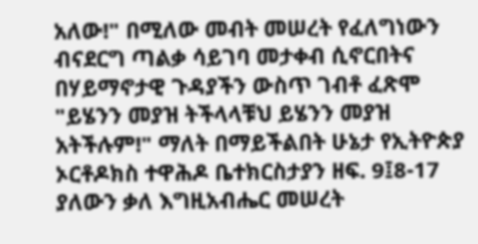አለው!" በሚለው መብት መሠረት የፈለግነውን ብናደርግ ጣልቃ ሳይገባ መታቀብ ሲኖርበትና በሃይማኖታዊ ጉዳያችን ውስጥ ገብቶ ፈጽሞ "ይሄንን መያዝ ትችላላቹህ ይሄንን መያዝ አትችሉም!" ማለት በማይችልበት ሁኔታ የኢትዮጵያ ኦርቶዶክስ ተዋሕዶ ቤተክርስታያን ዘፍ. 9፤8-17 ያለውን ቃለ እግዚአብሔር መሠረት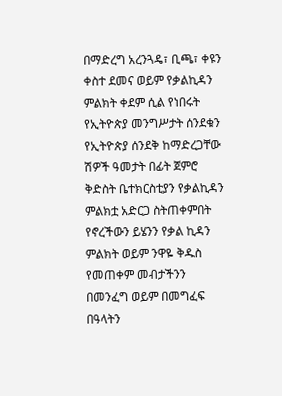በማድረግ አረንጓዴ፣ ቢጫ፣ ቀዩን ቀስተ ደመና ወይም የቃልኪዳን ምልክት ቀደም ሲል የነበሩት የኢትዮጵያ መንግሥታት ሰንደቁን የኢትዮጵያ ሰንደቅ ከማድረጋቸው ሽዎች ዓመታት በፊት ጀምሮ ቅድስት ቤተክርስቲያን የቃልኪዳን ምልክቷ አድርጋ ስትጠቀምበት የኖረችውን ይሄንን የቃል ኪዳን ምልክት ወይም ንዋዬ ቅዱስ የመጠቀም መብታችንን በመንፈግ ወይም በመግፈፍ በዓላትን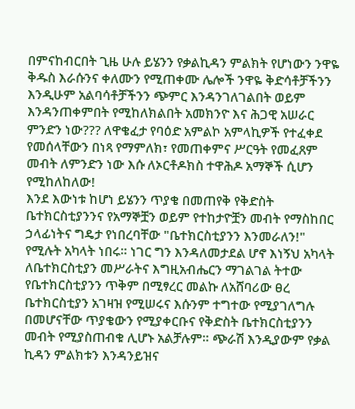በምናከብርበት ጊዜ ሁሉ ይሄንን የቃልኪዳን ምልክት የሆነውን ንዋዬ ቅዱስ እራሱንና ቀለሙን የሚጠቀሙ ሌሎች ንዋዬ ቅድሳቶቻችንን እንዲሁም አልባሳቶቻችንን ጭምር እንዳንገለገልበት ወይም እንዳንጠቀምበት የሚከለክልበት አመክንዮ እና ሕጋዊ አሠራር ምንድን ነው??? ለዋቄፈታ የባዕድ አምልኮ አምላኪዎች የተፈቀደ የመሰላቸውን በነጻ የማምለክ፣ የመጠቀምና ሥርዓት የመፈጸም መብት ለምንድን ነው እሱ ለኦርቶዶክስ ተዋሕዶ አማኞች ሲሆን የሚከለከለው!
እንደ እውነቱ ከሆነ ይሄንን ጥያቄ በመጠየቅ የቅድስት ቤተክርስቲያንንና የአማኞቿን ወይም የተከታዮቿን መብት የማስከበር ኃላፊነትና ግዴታ የነበረባቸው "ቤተክርስቲያንን እንመራለን!" የሚሉት አካላት ነበሩ። ነገር ግን እንዳለመታደል ሆኖ እነኝህ አካላት ለቤተክርስቲያን መሥራትና እግዚአብሔርን ማገልገል ትተው የቤተክርስቲያንን ጥቅም በሚፃረር መልኩ ለአሸባሪው ፀረ ቤተክርስቲያን አገዛዝ የሚሠሩና እሱንም ተግተው የሚያገለግሉ በመሆናቸው ጥያቄውን የሚያቀርቡና የቅድስት ቤተክርስቲያንን መብት የሚያስጠብቁ ሊሆኑ አልቻሉም። ጭራሽ እንዲያውም የቃል ኪዳን ምልክቱን እንዳንይዝና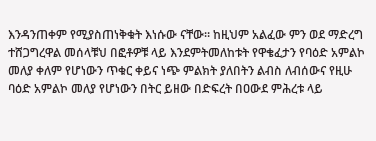እንዳንጠቀም የሚያስጠነቅቁት እነሱው ናቸው። ከዚህም አልፈው ምን ወደ ማድረግ ተሸጋግረዋል መሰላቹህ በፎቶዎቹ ላይ እንደምትመለከቱት የዋቄፈታን የባዕድ አምልኮ መለያ ቀለም የሆነውን ጥቁር ቀይና ነጭ ምልክት ያለበትን ልብስ ለብሰውና የዚሁ ባዕድ አምልኮ መለያ የሆነውን በትር ይዘው በድፍረት በዐውደ ምሕረቱ ላይ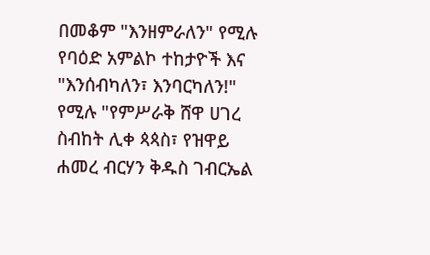በመቆም "እንዘምራለን" የሚሉ የባዕድ አምልኮ ተከታዮች እና "እንሰብካለን፣ እንባርካለን!" የሚሉ "የምሥራቅ ሸዋ ሀገረ ስብከት ሊቀ ጳጳስ፣ የዝዋይ ሐመረ ብርሃን ቅዱስ ገብርኤል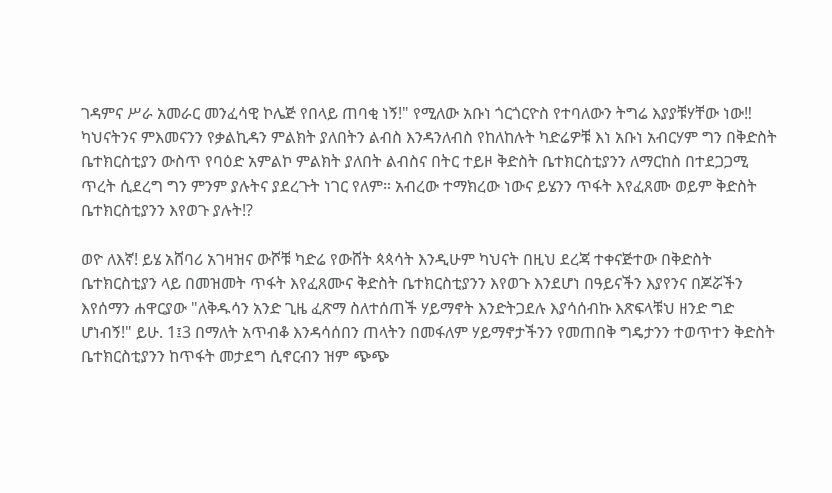ገዳምና ሥራ አመራር መንፈሳዊ ኮሌጅ የበላይ ጠባቂ ነኝ!" የሚለው አቡነ ጎርጎርዮስ የተባለውን ትግሬ እያያቹሃቸው ነው‼
ካህናትንና ምእመናንን የቃልኪዳን ምልክት ያለበትን ልብስ እንዳንለብስ የከለከሉት ካድሬዎቹ እነ አቡነ አብርሃም ግን በቅድስት ቤተክርስቲያን ውስጥ የባዕድ አምልኮ ምልክት ያለበት ልብስና በትር ተይዞ ቅድስት ቤተክርስቲያንን ለማርከስ በተደጋጋሚ ጥረት ሲደረግ ግን ምንም ያሉትና ያደረጉት ነገር የለም። አብረው ተማክረው ነውና ይሄንን ጥፋት እየፈጸሙ ወይም ቅድስት ቤተክርስቲያንን እየወጉ ያሉት⁉

ወዮ ለእኛ! ይሄ አሸባሪ አገዛዝና ውሾቹ ካድሬ የውሸት ጳጳሳት እንዲሁም ካህናት በዚህ ደረጃ ተቀናጅተው በቅድስት ቤተክርስቲያን ላይ በመዝመት ጥፋት እየፈጸሙና ቅድስት ቤተክርስቲያንን እየወጉ እንደሆነ በዓይናችን እያየንና በጆሯችን እየሰማን ሐዋርያው "ለቅዱሳን አንድ ጊዜ ፈጽማ ስለተሰጠች ሃይማኖት እንድትጋደሉ እያሳሰብኩ እጽፍላቹህ ዘንድ ግድ ሆነብኝ!" ይሁ. 1፤3 በማለት አጥብቆ እንዳሳሰበን ጠላትን በመፋለም ሃይማኖታችንን የመጠበቅ ግዴታንን ተወጥተን ቅድስት ቤተክርስቲያንን ከጥፋት መታደግ ሲኖርብን ዝም ጭጭ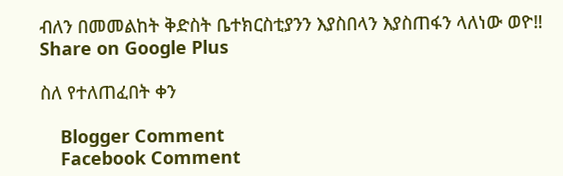ብለን በመመልከት ቅድስት ቤተክርስቲያንን እያስበላን እያስጠፋን ላለነው ወዮ‼
Share on Google Plus

ስለ የተለጠፈበት ቀን

    Blogger Comment
    Facebook Comment